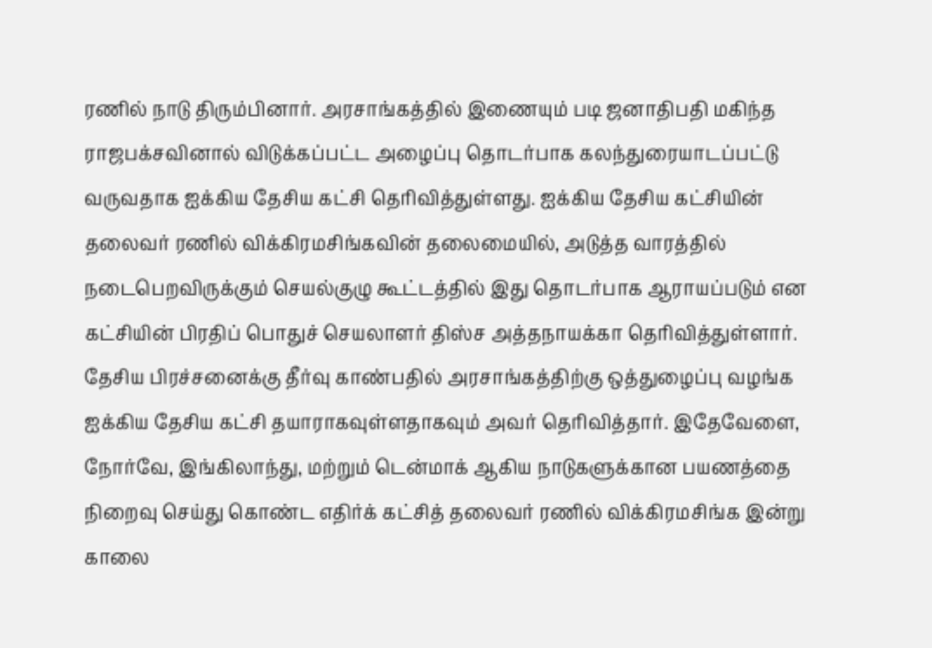ரணில் நாடு திரும்பினார். அரசாங்கத்தில் இணையும் படி ஜனாதிபதி மகிந்த ராஜபக்சவினால் விடுக்கப்பட்ட அழைப்பு தொடர்பாக கலந்துரையாடப்பட்டு வருவதாக ஐக்கிய தேசிய கட்சி தெரிவித்துள்ளது. ஐக்கிய தேசிய கட்சியின் தலைவர் ரணில் விக்கிரமசிங்கவின் தலைமையில், அடுத்த வாரத்தில் நடைபெறவிருக்கும் செயல்குழு கூட்டத்தில் இது தொடர்பாக ஆராயப்படும் என கட்சியின் பிரதிப் பொதுச் செயலாளர் திஸ்ச அத்தநாயக்கா தெரிவித்துள்ளார். தேசிய பிரச்சனைக்கு தீர்வு காண்பதில் அரசாங்கத்திற்கு ஒத்துழைப்பு வழங்க ஐக்கிய தேசிய கட்சி தயாராகவுள்ளதாகவும் அவர் தெரிவித்தார். இதேவேளை, நோர்வே, இங்கிலாந்து, மற்றும் டென்மாக் ஆகிய நாடுகளுக்கான பயணத்தை நிறைவு செய்து கொண்ட எதிர்க் கட்சித் தலைவர் ரணில் விக்கிரமசிங்க இன்று காலை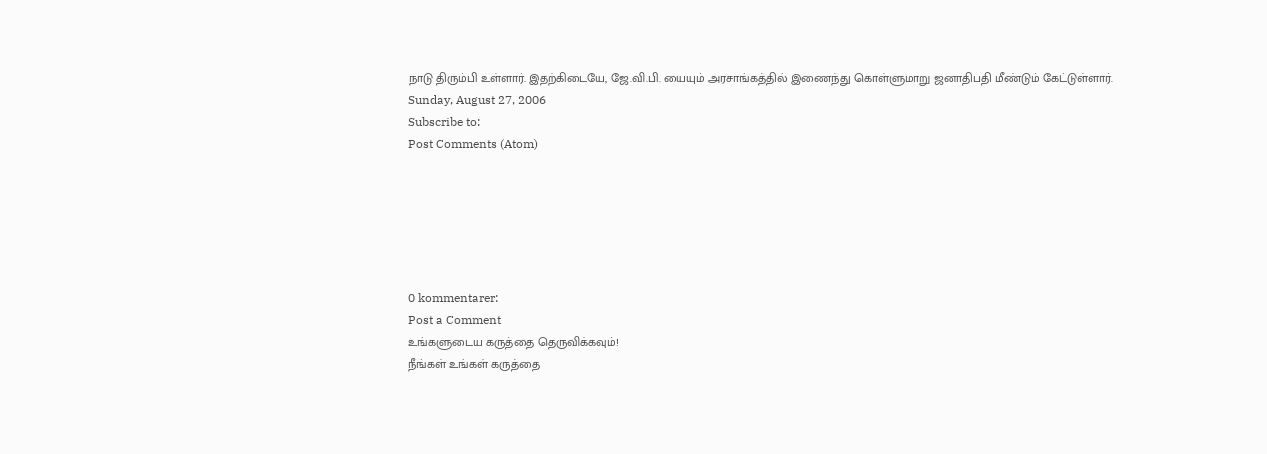நாடு திரும்பி உள்ளார். இதற்கிடையே, ஜே.வி.பி. யையும் அரசாங்கத்தில் இணைந்து கொள்ளுமாறு ஜனாதிபதி மீண்டும் கேட்டுள்ளார்.
Sunday, August 27, 2006
Subscribe to:
Post Comments (Atom)






0 kommentarer:
Post a Comment
உங்களுடைய கருத்தை தெருவிக்கவும்!
நீங்கள் உங்கள் கருத்தை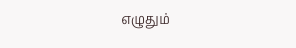எழுதும்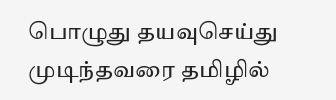பொழுது தயவுசெய்து முடிந்தவரை தமிழில்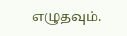எழுதவும்.